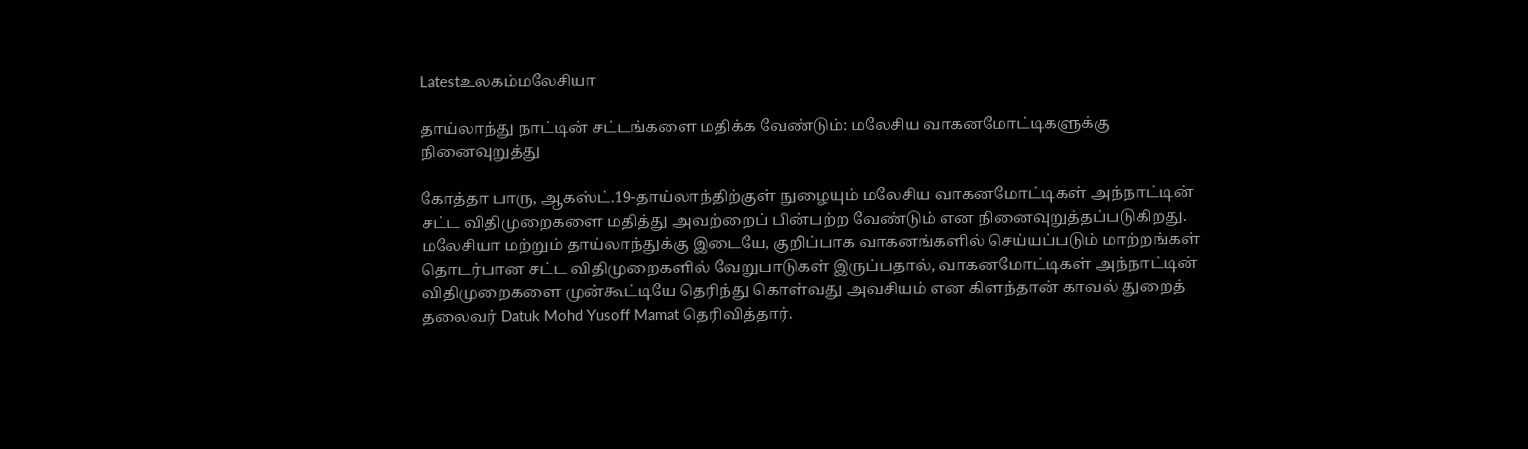Latestஉலகம்மலேசியா

தாய்லாந்து நாட்டின் சட்டங்களை மதிக்க வேண்டும்: மலேசிய வாகனமோட்டிகளுக்கு நினைவுறுத்து

கோத்தா பாரு, ஆகஸ்ட்.19-தாய்லாந்திற்குள் நுழையும் மலேசிய வாகனமோட்டிகள் அந்நாட்டின் சட்ட விதிமுறைகளை மதித்து அவற்றைப் பின்பற்ற வேண்டும் என நினைவுறுத்தப்படுகிறது. மலேசியா மற்றும் தாய்லாந்துக்கு இடையே, குறிப்பாக வாகனங்களில் செய்யப்படும் மாற்றங்கள் தொடர்பான சட்ட விதிமுறைகளில் வேறுபாடுகள் இருப்பதால், வாகனமோட்டிகள் அந்நாட்டின் விதிமுறைகளை முன்கூட்டியே தெரிந்து கொள்வது அவசியம் என கிளந்தான் காவல் துறைத் தலைவர் Datuk Mohd Yusoff Mamat தெரிவித்தார்.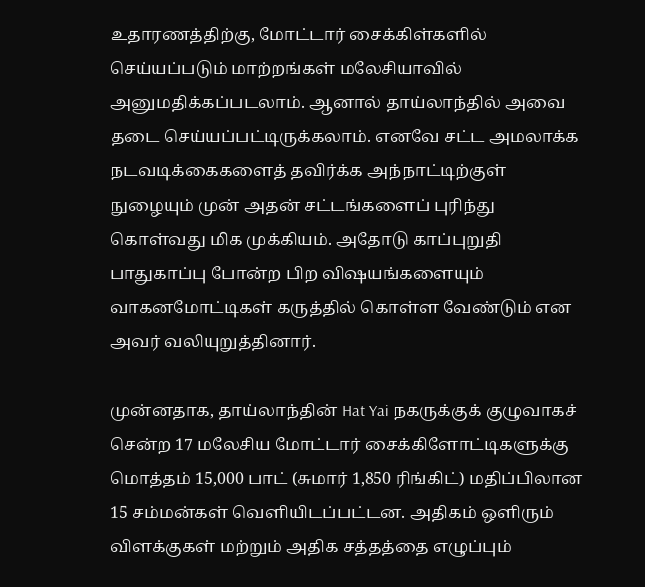உதாரணத்திற்கு, மோட்டார் சைக்கிள்களில் செய்யப்படும் மாற்றங்கள் மலேசியாவில் அனுமதிக்கப்படலாம். ஆனால் தாய்லாந்தில் அவை தடை செய்யப்பட்டிருக்கலாம். எனவே சட்ட அமலாக்க நடவடிக்கைகளைத் தவிர்க்க அந்நாட்டிற்குள் நுழையும் முன் அதன் சட்டங்களைப் புரிந்து கொள்வது மிக முக்கியம். அதோடு காப்புறுதி பாதுகாப்பு போன்ற பிற விஷயங்களையும் வாகனமோட்டிகள் கருத்தில் கொள்ள வேண்டும் என அவர் வலியுறுத்தினார்.

முன்னதாக, தாய்லாந்தின் Hat Yai நகருக்குக் குழுவாகச் சென்ற 17 மலேசிய மோட்டார் சைக்கிளோட்டிகளுக்கு மொத்தம் 15,000 பாட் (சுமார் 1,850 ரிங்கிட்) மதிப்பிலான 15 சம்மன்கள் வெளியிடப்பட்டன. அதிகம் ஒளிரும் விளக்குகள் மற்றும் அதிக சத்தத்தை எழுப்பும்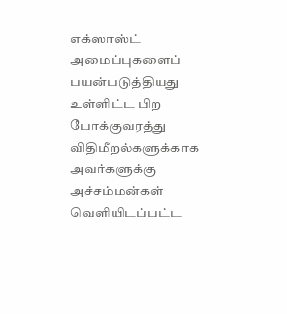எக்ஸாஸ்ட் அமைப்புகளைப் பயன்படுத்தியது உள்ளிட்ட பிற போக்குவரத்து விதிமீறல்களுக்காக அவர்களுக்கு அச்சம்மன்கள் வெளியிடப்பட்ட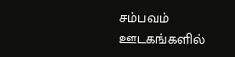சம்பவம் ஊடகங்களில்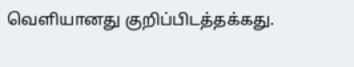வெளியானது குறிப்பிடத்தக்கது.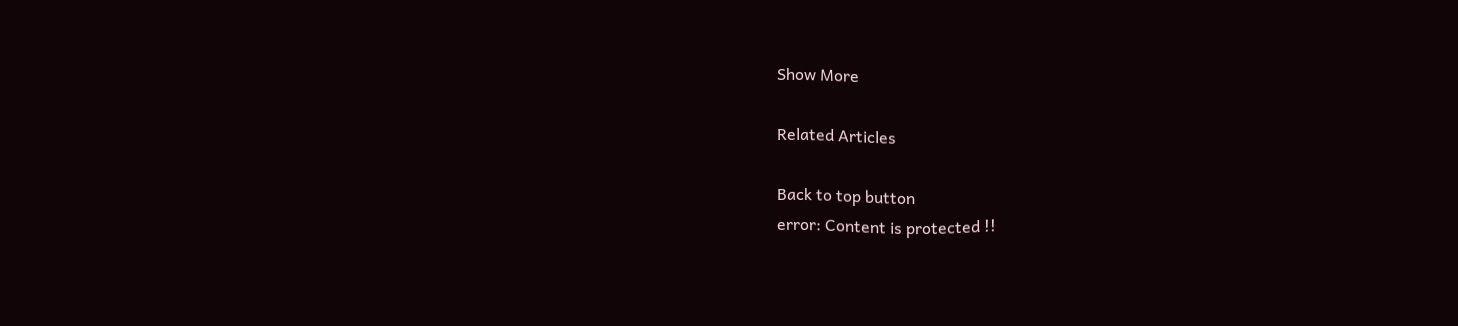Show More

Related Articles

Back to top button
error: Content is protected !!